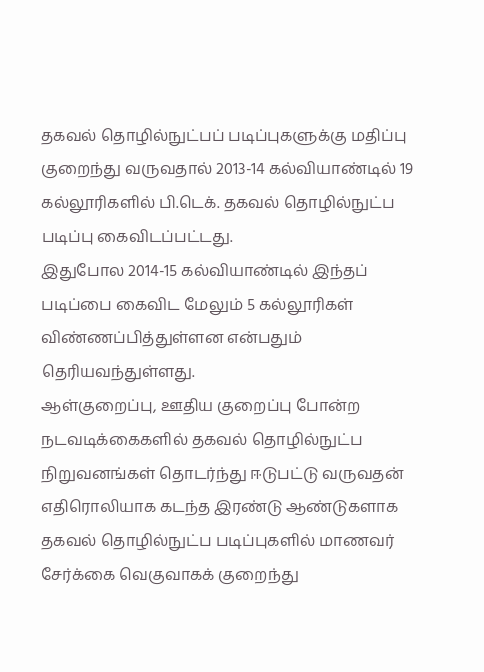தகவல் தொழில்நுட்பப் படிப்புகளுக்கு மதிப்பு குறைந்து வருவதால் 2013-14 கல்வியாண்டில் 19 கல்லூரிகளில் பி.டெக். தகவல் தொழில்நுட்ப படிப்பு கைவிடப்பட்டது.
இதுபோல 2014-15 கல்வியாண்டில் இந்தப் படிப்பை கைவிட மேலும் 5 கல்லூரிகள் விண்ணப்பித்துள்ளன என்பதும் தெரியவந்துள்ளது.
ஆள்குறைப்பு, ஊதிய குறைப்பு போன்ற நடவடிக்கைகளில் தகவல் தொழில்நுட்ப நிறுவனங்கள் தொடர்ந்து ஈடுபட்டு வருவதன் எதிரொலியாக கடந்த இரண்டு ஆண்டுகளாக தகவல் தொழில்நுட்ப படிப்புகளில் மாணவர் சேர்க்கை வெகுவாகக் குறைந்து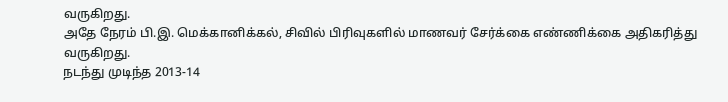வருகிறது.
அதே நேரம் பி.இ. மெக்கானிக்கல், சிவில் பிரிவுகளில் மாணவர் சேர்க்கை எண்ணிக்கை அதிகரித்து வருகிறது.
நடந்து முடிந்த 2013-14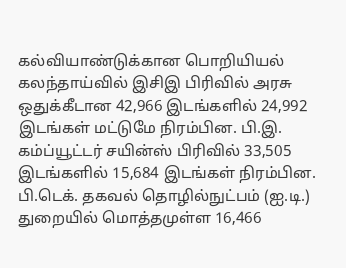கல்வியாண்டுக்கான பொறியியல் கலந்தாய்வில் இசிஇ பிரிவில் அரசு ஒதுக்கீடான 42,966 இடங்களில் 24,992 இடங்கள் மட்டுமே நிரம்பின. பி.இ. கம்ப்யூட்டர் சயின்ஸ் பிரிவில் 33,505 இடங்களில் 15,684 இடங்கள் நிரம்பின. பி.டெக். தகவல் தொழில்நுட்பம் (ஐ.டி.) துறையில் மொத்தமுள்ள 16,466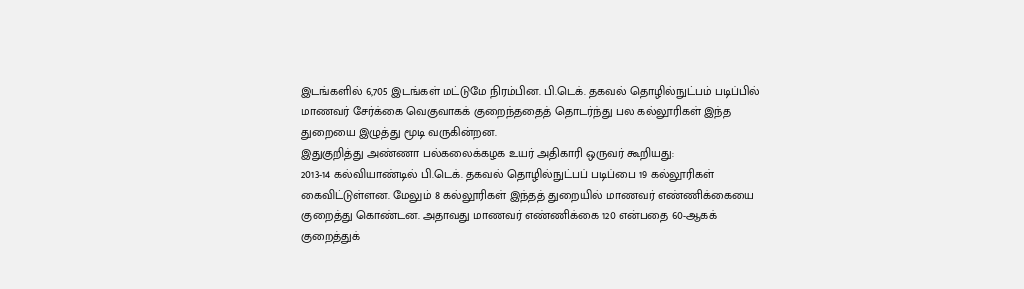இடங்களில் 6,705 இடங்கள் மட்டுமே நிரம்பின. பி.டெக். தகவல் தொழில்நுட்பம் படிப்பில் மாணவர் சேர்க்கை வெகுவாகக் குறைந்ததைத் தொடர்ந்து பல கல்லூரிகள் இந்த துறையை இழுத்து மூடி வருகின்றன.
இதுகுறித்து அண்ணா பல்கலைக்கழக உயர் அதிகாரி ஒருவர் கூறியது:
2013-14 கல்வியாண்டில் பி.டெக். தகவல் தொழில்நுட்பப் படிப்பை 19 கல்லூரிகள் கைவிட்டுள்ளன. மேலும் 8 கல்லூரிகள் இந்தத் துறையில் மாணவர் எண்ணிக்கையை குறைத்து கொண்டன. அதாவது மாணவர் எண்ணிக்கை 120 என்பதை 60-ஆகக் குறைத்துக்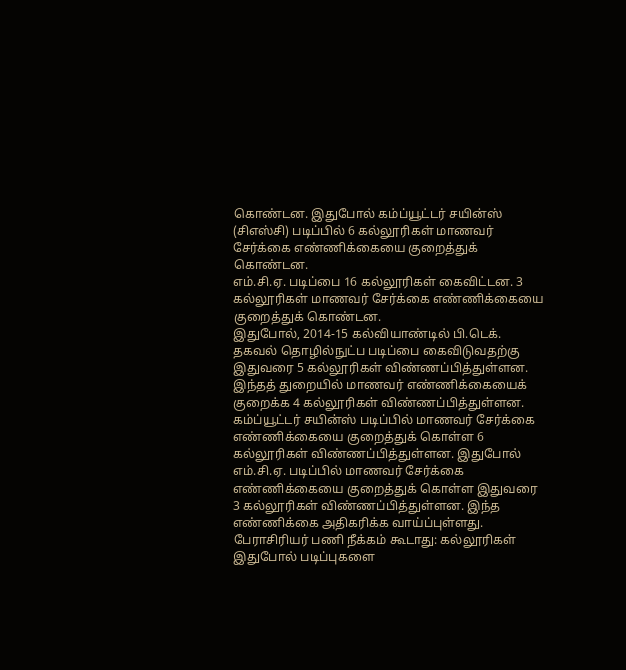கொண்டன. இதுபோல் கம்ப்யூட்டர் சயின்ஸ் (சிஎஸ்சி) படிப்பில் 6 கல்லூரிகள் மாணவர் சேர்க்கை எண்ணிக்கையை குறைத்துக் கொண்டன.
எம்.சி.ஏ. படிப்பை 16 கல்லூரிகள் கைவிட்டன. 3 கல்லூரிகள் மாணவர் சேர்க்கை எண்ணிக்கையை குறைத்துக் கொண்டன.
இதுபோல், 2014-15 கல்வியாண்டில் பி.டெக். தகவல் தொழில்நுட்ப படிப்பை கைவிடுவதற்கு இதுவரை 5 கல்லூரிகள் விண்ணப்பித்துள்ளன. இந்தத் துறையில் மாணவர் எண்ணிக்கையைக் குறைக்க 4 கல்லூரிகள் விண்ணப்பித்துள்ளன.
கம்ப்யூட்டர் சயின்ஸ் படிப்பில் மாணவர் சேர்க்கை எண்ணிக்கையை குறைத்துக் கொள்ள 6 கல்லூரிகள் விண்ணப்பித்துள்ளன. இதுபோல் எம்.சி.ஏ. படிப்பில் மாணவர் சேர்க்கை எண்ணிக்கையை குறைத்துக் கொள்ள இதுவரை 3 கல்லூரிகள் விண்ணப்பித்துள்ளன. இந்த எண்ணிக்கை அதிகரிக்க வாய்ப்புள்ளது.
பேராசிரியர் பணி நீக்கம் கூடாது: கல்லூரிகள் இதுபோல் படிப்புகளை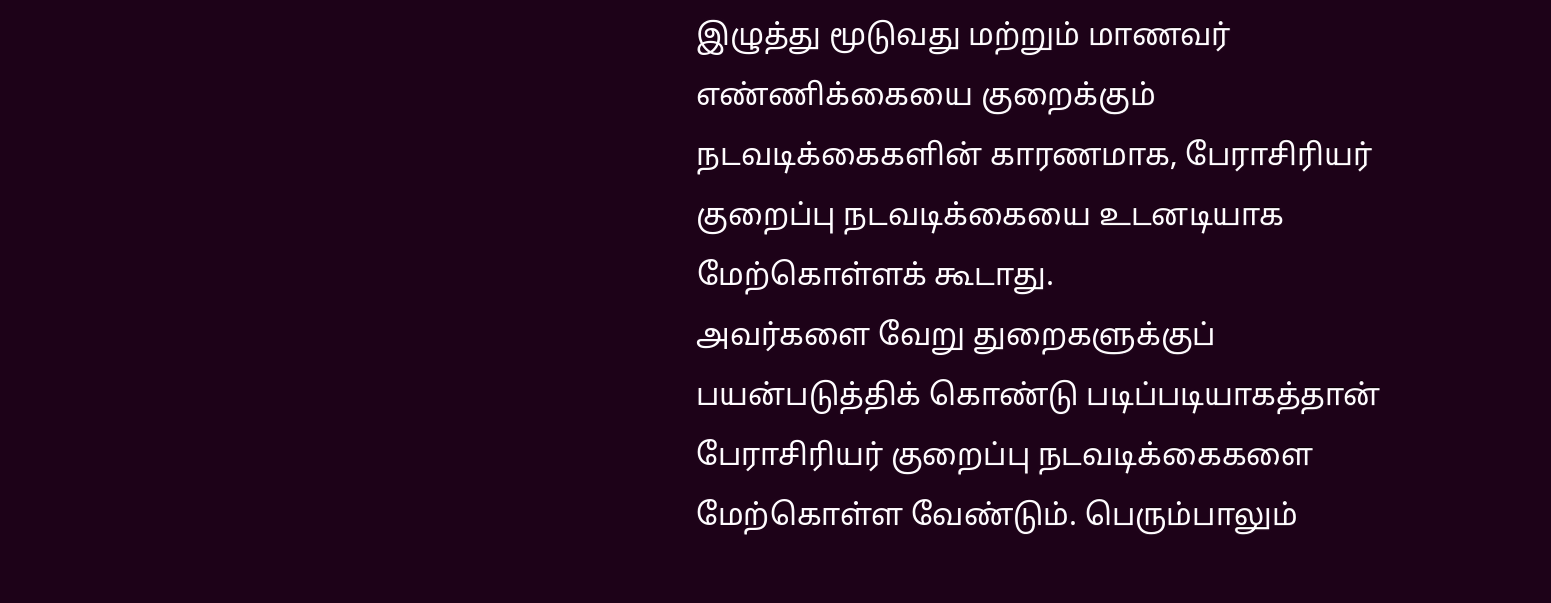இழுத்து மூடுவது மற்றும் மாணவர் எண்ணிக்கையை குறைக்கும் நடவடிக்கைகளின் காரணமாக, பேராசிரியர் குறைப்பு நடவடிக்கையை உடனடியாக மேற்கொள்ளக் கூடாது.
அவர்களை வேறு துறைகளுக்குப் பயன்படுத்திக் கொண்டு படிப்படியாகத்தான் பேராசிரியர் குறைப்பு நடவடிக்கைகளை மேற்கொள்ள வேண்டும். பெரும்பாலும்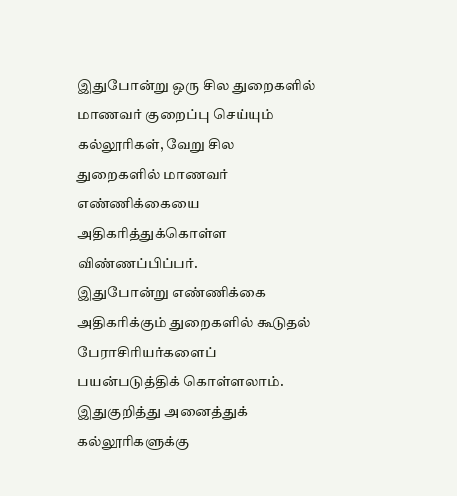இதுபோன்று ஒரு சில துறைகளில் மாணவர் குறைப்பு செய்யும் கல்லூரிகள், வேறு சில துறைகளில் மாணவர் எண்ணிக்கையை அதிகரித்துக்கொள்ள விண்ணப்பிப்பர்.
இதுபோன்று எண்ணிக்கை அதிகரிக்கும் துறைகளில் கூடுதல் பேராசிரியர்களைப் பயன்படுத்திக் கொள்ளலாம்.
இதுகுறித்து அனைத்துக் கல்லூரிகளுக்கு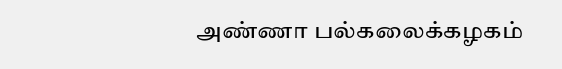அண்ணா பல்கலைக்கழகம்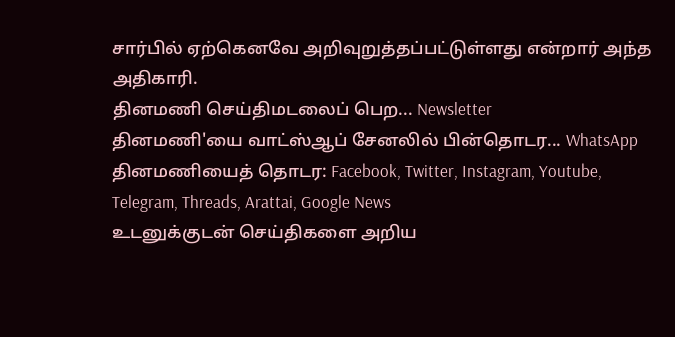சார்பில் ஏற்கெனவே அறிவுறுத்தப்பட்டுள்ளது என்றார் அந்த அதிகாரி.
தினமணி செய்திமடலைப் பெற... Newsletter
தினமணி'யை வாட்ஸ்ஆப் சேனலில் பின்தொடர... WhatsApp
தினமணியைத் தொடர: Facebook, Twitter, Instagram, Youtube, Telegram, Threads, Arattai, Google News
உடனுக்குடன் செய்திகளை அறிய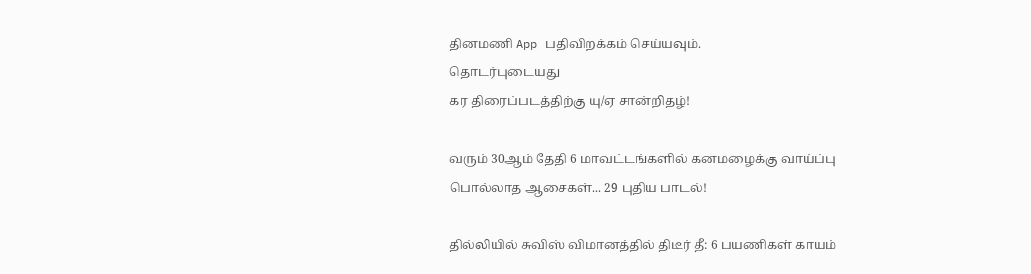தினமணி App பதிவிறக்கம் செய்யவும்.
தொடர்புடையது
கர திரைப்படத்திற்கு யு/ஏ சான்றிதழ்!

வரும் 30ஆம் தேதி 6 மாவட்டங்களில் கனமழைக்கு வாய்ப்பு
பொல்லாத ஆசைகள்... 29 புதிய பாடல்!

தில்லியில் சுவிஸ் விமானத்தில் திடீர் தீ: 6 பயணிகள் காயம்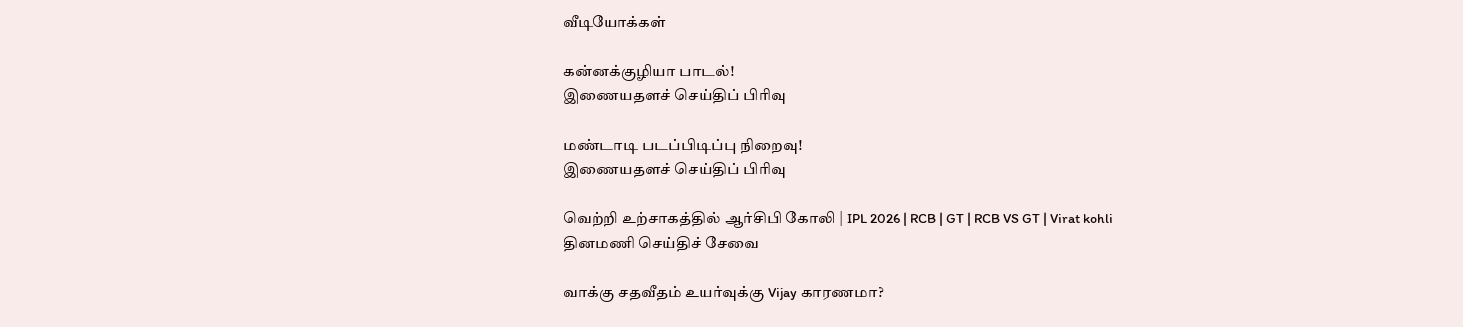வீடியோக்கள்

கன்னக்குழியா பாடல்!
இணையதளச் செய்திப் பிரிவு

மண்டாடி படப்பிடிப்பு நிறைவு!
இணையதளச் செய்திப் பிரிவு

வெற்றி உற்சாகத்தில் ஆர்சிபி கோலி | IPL 2026 | RCB | GT | RCB VS GT | Virat kohli
தினமணி செய்திச் சேவை

வாக்கு சதவீதம் உயர்வுக்கு Vijay காரணமா?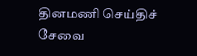தினமணி செய்திச் சேவை